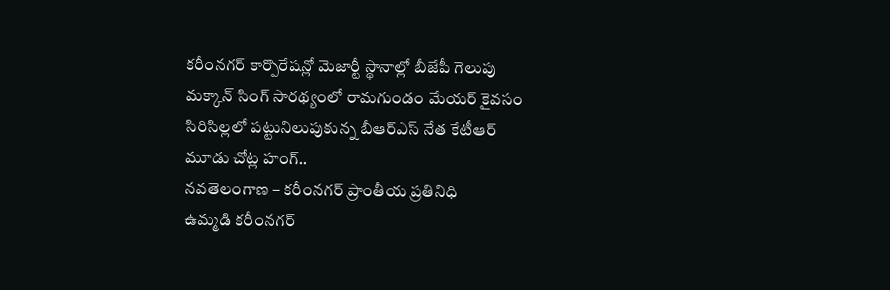కరీంనగర్ కార్పొరేషన్లో మెజార్టీ స్థానాల్లో బీజేపీ గెలుపు
మక్కాన్ సింగ్ సారథ్యంలో రామగుండం మేయర్ కైవసం
సిరిసిల్లలో పట్టునిలుపుకున్న బీఆర్ఎస్ నేత కేటీఆర్
మూడు చోట్ల హంగ్..
నవతెలంగాణ – కరీంనగర్ ప్రాంతీయ ప్రతినిధి
ఉమ్మడి కరీంనగర్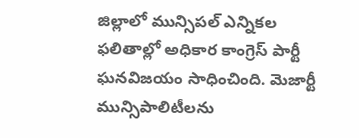జిల్లాలో మున్సిపల్ ఎన్నికల ఫలితాల్లో అధికార కాంగ్రెస్ పార్టీ ఘనవిజయం సాధించింది. మెజార్టీ మున్సిపాలిటీలను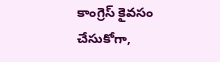కాంగ్రెస్ కైవసం చేసుకోగా,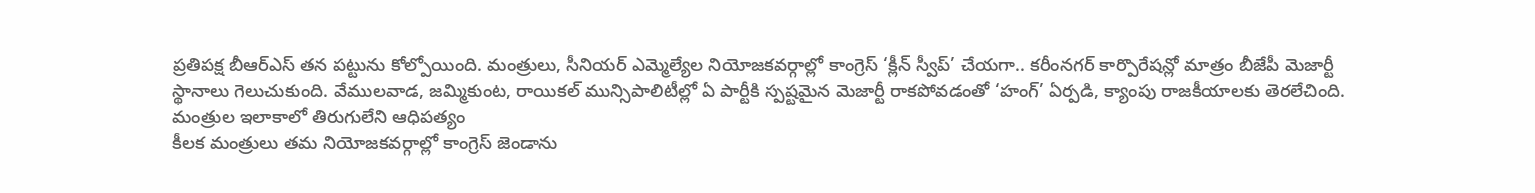ప్రతిపక్ష బీఆర్ఎస్ తన పట్టును కోల్పోయింది. మంత్రులు, సీనియర్ ఎమ్మెల్యేల నియోజకవర్గాల్లో కాంగ్రెస్ ‘క్లీన్ స్వీప్’ చేయగా.. కరీంనగర్ కార్పొరేషన్లో మాత్రం బీజేపీ మెజార్టీ స్థానాలు గెలుచుకుంది. వేములవాడ, జమ్మికుంట, రాయికల్ మున్సిపాలిటీల్లో ఏ పార్టీకి స్పష్టమైన మెజార్టీ రాకపోవడంతో ‘హంగ్’ ఏర్పడి, క్యాంపు రాజకీయాలకు తెరలేచింది.
మంత్రుల ఇలాకాలో తిరుగులేని ఆధిపత్యం
కీలక మంత్రులు తమ నియోజకవర్గాల్లో కాంగ్రెస్ జెండాను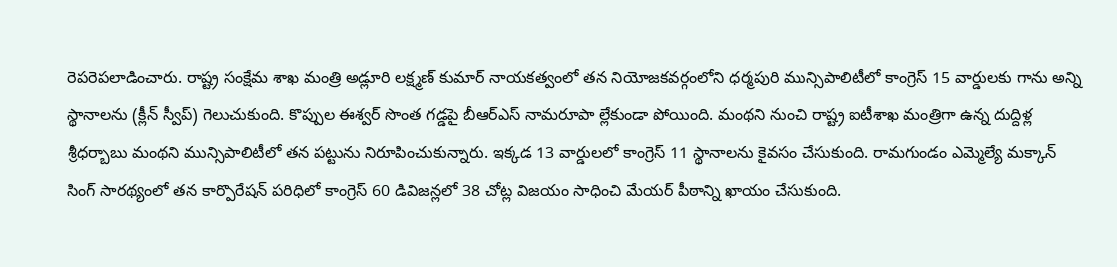రెపరెపలాడించారు. రాష్ట్ర సంక్షేమ శాఖ మంత్రి అడ్లూరి లక్ష్మణ్ కుమార్ నాయకత్వంలో తన నియోజకవర్గంలోని ధర్మపురి మున్సిపాలిటీలో కాంగ్రెస్ 15 వార్డులకు గాను అన్ని స్థానాలను (క్లీన్ స్వీప్) గెలుచుకుంది. కొప్పుల ఈశ్వర్ సొంత గడ్డపై బీఆర్ఎస్ నామరూపా ల్లేకుండా పోయింది. మంథని నుంచి రాష్ట్ర ఐటీశాఖ మంత్రిగా ఉన్న దుద్దిళ్ల శ్రీధర్బాబు మంథని మున్సిపాలిటీలో తన పట్టును నిరూపించుకున్నారు. ఇక్కడ 13 వార్డులలో కాంగ్రెస్ 11 స్థానాలను కైవసం చేసుకుంది. రామగుండం ఎమ్మెల్యే మక్కాన్ సింగ్ సారథ్యంలో తన కార్పొరేషన్ పరిధిలో కాంగ్రెస్ 60 డివిజన్లలో 38 చోట్ల విజయం సాధించి మేయర్ పీఠాన్ని ఖాయం చేసుకుంది.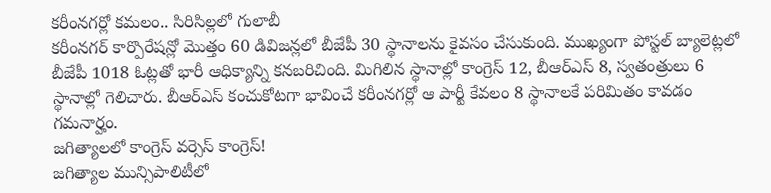కరీంనగర్లో కమలం.. సిరిసిల్లలో గులాబీ
కరీంనగర్ కార్పొరేషన్లో మొత్తం 60 డివిజన్లలో బీజేపీ 30 స్థానాలను కైవసం చేసుకుంది. ముఖ్యంగా పోస్టల్ బ్యాలెట్లలో బీజేపీ 1018 ఓట్లతో భారీ ఆధిక్యాన్ని కనబరిచింది. మిగిలిన స్థానాల్లో కాంగ్రెస్ 12, బీఆర్ఎస్ 8, స్వతంత్రులు 6 స్థానాల్లో గెలిచారు. బీఆర్ఎస్ కంచుకోటగా భావించే కరీంనగర్లో ఆ పార్టీ కేవలం 8 స్థానాలకే పరిమితం కావడం గమనార్హం.
జగిత్యాలలో కాంగ్రెస్ వర్సెస్ కాంగ్రెస్!
జగిత్యాల మున్సిపాలిటీలో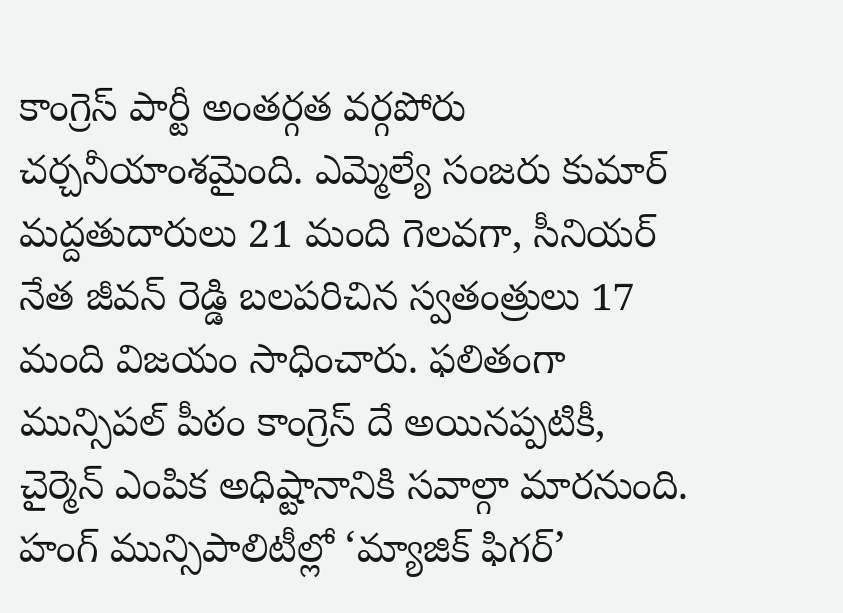కాంగ్రెస్ పార్టీ అంతర్గత వర్గపోరు చర్చనీయాంశమైంది. ఎమ్మెల్యే సంజరు కుమార్ మద్దతుదారులు 21 మంది గెలవగా, సీనియర్ నేత జీవన్ రెడ్డి బలపరిచిన స్వతంత్రులు 17 మంది విజయం సాధించారు. ఫలితంగా మున్సిపల్ పీఠం కాంగ్రెస్ దే అయినప్పటికీ, చైర్మెన్ ఎంపిక అధిష్టానానికి సవాల్గా మారనుంది.
హంగ్ మున్సిపాలిటీల్లో ‘మ్యాజిక్ ఫిగర్’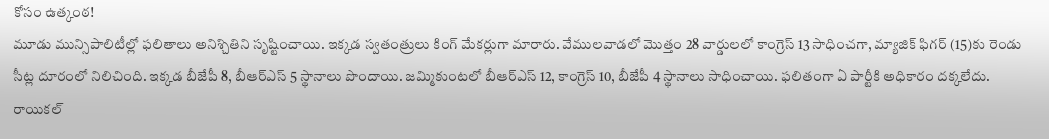కోసం ఉత్కంఠ!
మూడు మున్సిపాలిటీల్లో ఫలితాలు అనిశ్చితిని సృష్టించాయి. ఇక్కడ స్వతంత్రులు కింగ్ మేకర్లుగా మారారు. వేములవాడలో మొత్తం 28 వార్డులలో కాంగ్రెస్ 13 సాధించగా, మ్యాజిక్ ఫిగర్ (15)కు రెండు సీట్ల దూరంలో నిలిచింది. ఇక్కడ బీజేపీ 8, బీఆర్ఎస్ 5 స్థానాలు పొందాయి. జమ్మికుంటలో బీఆర్ఎస్ 12, కాంగ్రెస్ 10, బీజేపీ 4 స్థానాలు సాధించాయి. ఫలితంగా ఏ పార్టీకి అధికారం దక్కలేదు. రాయికల్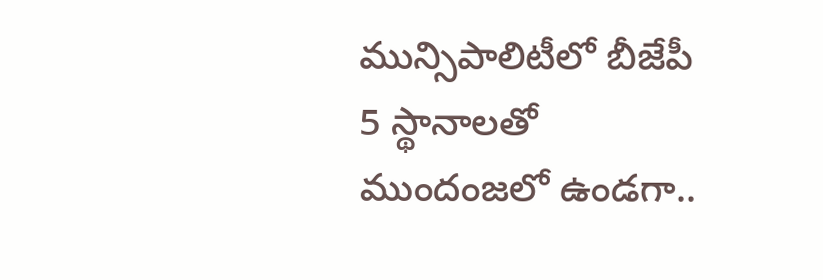మున్సిపాలిటీలో బీజేపీ 5 స్థానాలతో ముందంజలో ఉండగా..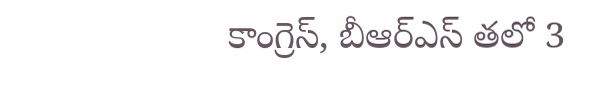కాంగ్రెస్, బీఆర్ఎస్ తలో 3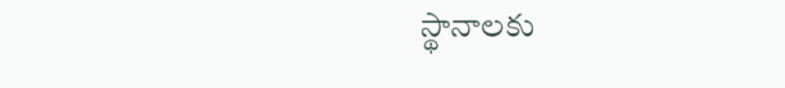స్థానాలకు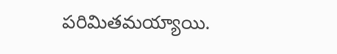పరిమితమయ్యాయి.